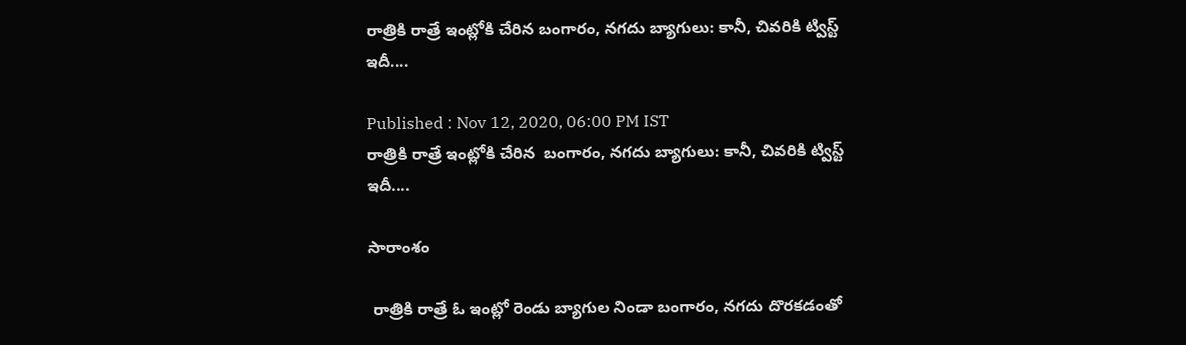రాత్రికి రాత్రే ఇంట్లోకి చేరిన బంగారం, నగదు బ్యాగులు: కానీ, చివరికి ట్విస్ట్ ఇదీ....

Published : Nov 12, 2020, 06:00 PM IST
రాత్రికి రాత్రే ఇంట్లోకి చేరిన  బంగారం, నగదు బ్యాగులు: కానీ, చివరికి ట్విస్ట్ ఇదీ....

సారాంశం

 రాత్రికి రాత్రే ఓ ఇంట్లో రెండు బ్యాగుల నిండా బంగారం, నగదు దొరకడంతో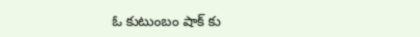ఓ కుటుంబం షాక్ కు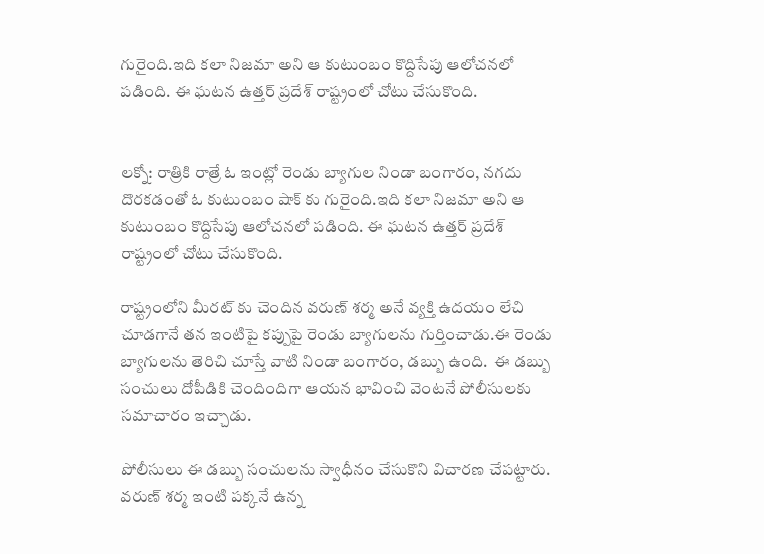గురైంది.ఇది కలా నిజమా అని ఆ కుటుంబం కొద్దిసేపు ఆలోచనలో పడింది. ఈ ఘటన ఉత్తర్ ప్రదేశ్ రాష్ట్రంలో చోటు చేసుకొంది.


లక్నో: రాత్రికి రాత్రే ఓ ఇంట్లో రెండు బ్యాగుల నిండా బంగారం, నగదు దొరకడంతో ఓ కుటుంబం షాక్ కు గురైంది.ఇది కలా నిజమా అని ఆ కుటుంబం కొద్దిసేపు ఆలోచనలో పడింది. ఈ ఘటన ఉత్తర్ ప్రదేశ్ రాష్ట్రంలో చోటు చేసుకొంది.

రాష్ట్రంలోని మీరట్ కు చెందిన వరుణ్ శర్మ అనే వ్యక్తి ఉదయం లేచి చూడగానే తన ఇంటిపై కప్పుపై రెండు బ్యాగులను గుర్తించాడు.ఈ రెండు బ్యాగులను తెరిచి చూస్తే వాటి నిండా బంగారం, డబ్బు ఉంది.  ఈ డబ్బు సంచులు దోపీడికి చెందిందిగా ఆయన భావించి వెంటనే పోలీసులకు సమాచారం ఇచ్చాడు.

పోలీసులు ఈ డబ్బు సంచులను స్వాధీనం చేసుకొని విచారణ చేపట్టారు. వరుణ్ శర్మ ఇంటి పక్కనే ఉన్న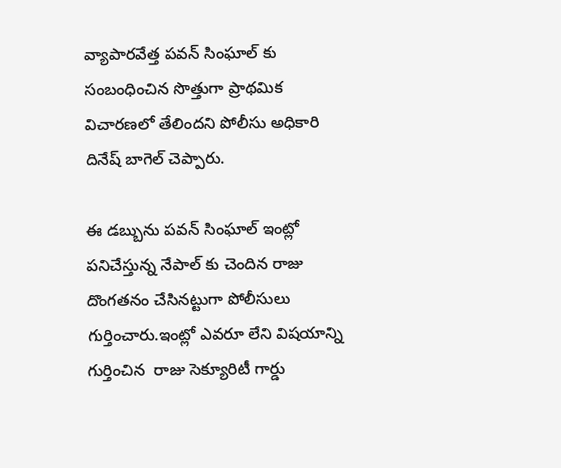వ్యాపారవేత్త పవన్ సింఘాల్ కు సంబంధించిన సొత్తుగా ప్రాథమిక విచారణలో తేలిందని పోలీసు అధికారి దినేష్ బాగెల్ చెప్పారు.

ఈ డబ్బును పవన్ సింఘాల్ ఇంట్లో పనిచేస్తున్న నేపాల్ కు చెందిన రాజు దొంగతనం చేసినట్టుగా పోలీసులు గుర్తించారు.ఇంట్లో ఎవరూ లేని విషయాన్ని గుర్తించిన  రాజు సెక్యూరిటీ గార్డు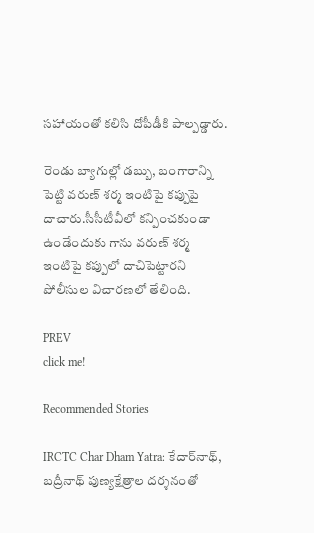సహాయంతో కలిసి దోపీడీకి పాల్పడ్డారు.

రెండు బ్యాగుల్లో డబ్బు, బంగారాన్ని పెట్టి వరుణ్ శర్మ ఇంటిపై కప్పుపై దాచారు.సీసీటీవీలో కన్పించకుండా ఉండేందుకు గాను వరుణ్ శర్మ ఇంటిపై కప్పులో దాచిపెట్టారని పోలీసుల విచారణలో తేలింది.

PREV
click me!

Recommended Stories

IRCTC Char Dham Yatra: కేదార్‌నాథ్, బద్రీనాథ్ పుణ్యక్షేత్రాల దర్శనంతో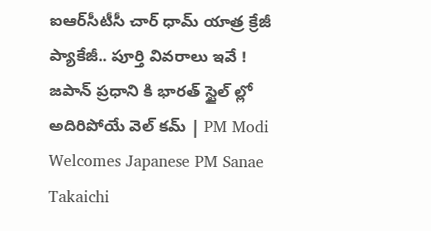ఐఆర్‌సీటీసీ చార్ ధామ్ యాత్ర క్రేజీ ప్యాకేజీ.. పూర్తి వివరాలు ఇవే !
జపాన్ ప్రధాని కి భారత్ స్టైల్ ల్లో అదిరిపోయే వెల్ కమ్ | PM Modi Welcomes Japanese PM Sanae Takaichi